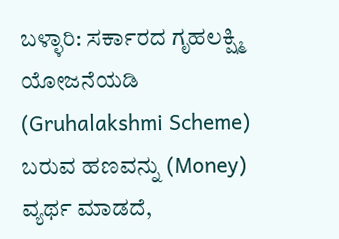ಬಳ್ಳಾರಿ: ಸರ್ಕಾರದ ಗೃಹಲಕ್ಷ್ಮಿ ಯೋಜನೆಯಡಿ (Gruhalakshmi Scheme) ಬರುವ ಹಣವನ್ನು (Money) ವ್ಯರ್ಥ ಮಾಡದೆ,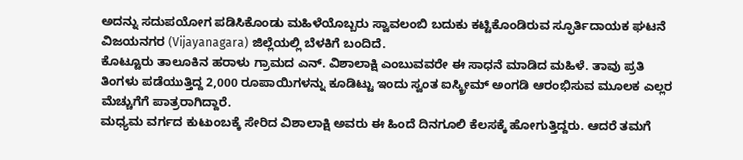ಅದನ್ನು ಸದುಪಯೋಗ ಪಡಿಸಿಕೊಂಡು ಮಹಿಳೆಯೊಬ್ಬರು ಸ್ವಾವಲಂಬಿ ಬದುಕು ಕಟ್ಟಿಕೊಂಡಿರುವ ಸ್ಫೂರ್ತಿದಾಯಕ ಘಟನೆ ವಿಜಯನಗರ (Vijayanagara) ಜಿಲ್ಲೆಯಲ್ಲಿ ಬೆಳಕಿಗೆ ಬಂದಿದೆ.
ಕೊಟ್ಟೂರು ತಾಲೂಕಿನ ಹರಾಳು ಗ್ರಾಮದ ಎನ್. ವಿಶಾಲಾಕ್ಷಿ ಎಂಬುವವರೇ ಈ ಸಾಧನೆ ಮಾಡಿದ ಮಹಿಳೆ. ತಾವು ಪ್ರತಿ ತಿಂಗಳು ಪಡೆಯುತ್ತಿದ್ದ 2,000 ರೂಪಾಯಿಗಳನ್ನು ಕೂಡಿಟ್ಟು ಇಂದು ಸ್ವಂತ ಐಸ್ಕ್ರೀಮ್ ಅಂಗಡಿ ಆರಂಭಿಸುವ ಮೂಲಕ ಎಲ್ಲರ ಮೆಚ್ಚುಗೆಗೆ ಪಾತ್ರರಾಗಿದ್ದಾರೆ.
ಮಧ್ಯಮ ವರ್ಗದ ಕುಟುಂಬಕ್ಕೆ ಸೇರಿದ ವಿಶಾಲಾಕ್ಷಿ ಅವರು ಈ ಹಿಂದೆ ದಿನಗೂಲಿ ಕೆಲಸಕ್ಕೆ ಹೋಗುತ್ತಿದ್ದರು. ಆದರೆ ತಮಗೆ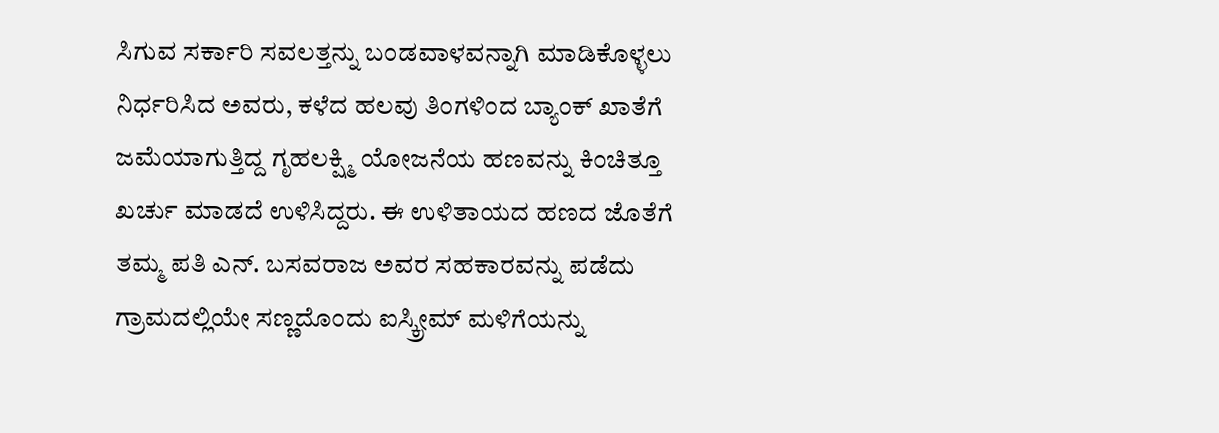ಸಿಗುವ ಸರ್ಕಾರಿ ಸವಲತ್ತನ್ನು ಬಂಡವಾಳವನ್ನಾಗಿ ಮಾಡಿಕೊಳ್ಳಲು ನಿರ್ಧರಿಸಿದ ಅವರು, ಕಳೆದ ಹಲವು ತಿಂಗಳಿಂದ ಬ್ಯಾಂಕ್ ಖಾತೆಗೆ ಜಮೆಯಾಗುತ್ತಿದ್ದ ಗೃಹಲಕ್ಷ್ಮಿ ಯೋಜನೆಯ ಹಣವನ್ನು ಕಿಂಚಿತ್ತೂ ಖರ್ಚು ಮಾಡದೆ ಉಳಿಸಿದ್ದರು. ಈ ಉಳಿತಾಯದ ಹಣದ ಜೊತೆಗೆ ತಮ್ಮ ಪತಿ ಎನ್. ಬಸವರಾಜ ಅವರ ಸಹಕಾರವನ್ನು ಪಡೆದು ಗ್ರಾಮದಲ್ಲಿಯೇ ಸಣ್ಣದೊಂದು ಐಸ್ಕ್ರೀಮ್ ಮಳಿಗೆಯನ್ನು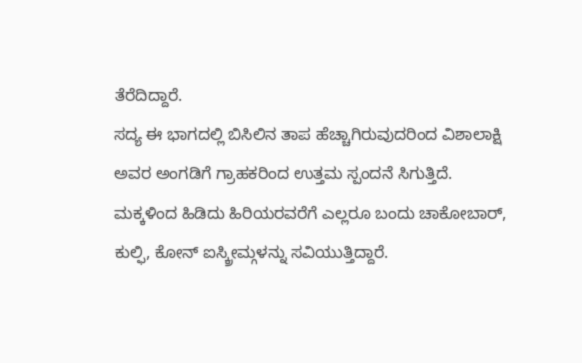ತೆರೆದಿದ್ದಾರೆ.
ಸದ್ಯ ಈ ಭಾಗದಲ್ಲಿ ಬಿಸಿಲಿನ ತಾಪ ಹೆಚ್ಚಾಗಿರುವುದರಿಂದ ವಿಶಾಲಾಕ್ಷಿ ಅವರ ಅಂಗಡಿಗೆ ಗ್ರಾಹಕರಿಂದ ಉತ್ತಮ ಸ್ಪಂದನೆ ಸಿಗುತ್ತಿದೆ. ಮಕ್ಕಳಿಂದ ಹಿಡಿದು ಹಿರಿಯರವರೆಗೆ ಎಲ್ಲರೂ ಬಂದು ಚಾಕೋಬಾರ್, ಕುಲ್ಫಿ, ಕೋನ್ ಐಸ್ಕ್ರೀಮ್ಗಳನ್ನು ಸವಿಯುತ್ತಿದ್ದಾರೆ.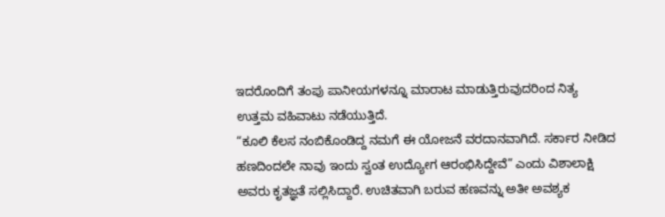ಇದರೊಂದಿಗೆ ತಂಪು ಪಾನೀಯಗಳನ್ನೂ ಮಾರಾಟ ಮಾಡುತ್ತಿರುವುದರಿಂದ ನಿತ್ಯ ಉತ್ತಮ ವಹಿವಾಟು ನಡೆಯುತ್ತಿದೆ.
“ಕೂಲಿ ಕೆಲಸ ನಂಬಿಕೊಂಡಿದ್ದ ನಮಗೆ ಈ ಯೋಜನೆ ವರದಾನವಾಗಿದೆ. ಸರ್ಕಾರ ನೀಡಿದ ಹಣದಿಂದಲೇ ನಾವು ಇಂದು ಸ್ವಂತ ಉದ್ಯೋಗ ಆರಂಭಿಸಿದ್ದೇವೆ” ಎಂದು ವಿಶಾಲಾಕ್ಷಿ ಅವರು ಕೃತಜ್ಞತೆ ಸಲ್ಲಿಸಿದ್ದಾರೆ. ಉಚಿತವಾಗಿ ಬರುವ ಹಣವನ್ನು ಅತೀ ಅವಶ್ಯಕ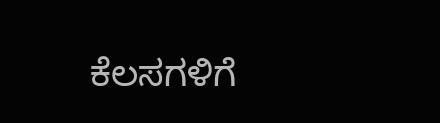ಕೆಲಸಗಳಿಗೆ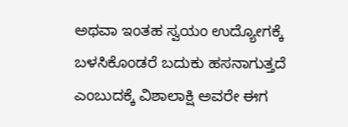ಅಥವಾ ಇಂತಹ ಸ್ವಯಂ ಉದ್ಯೋಗಕ್ಕೆ ಬಳಸಿಕೊಂಡರೆ ಬದುಕು ಹಸನಾಗುತ್ತದೆ ಎಂಬುದಕ್ಕೆ ವಿಶಾಲಾಕ್ಷಿ ಅವರೇ ಈಗ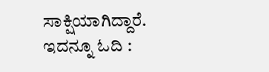ಸಾಕ್ಷಿಯಾಗಿದ್ದಾರೆ.
ಇದನ್ನೂ ಓದಿ :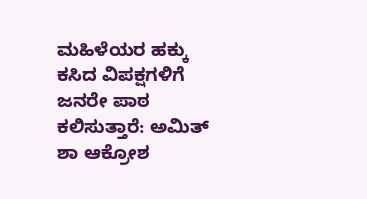ಮಹಿಳೆಯರ ಹಕ್ಕು ಕಸಿದ ವಿಪಕ್ಷಗಳಿಗೆ ಜನರೇ ಪಾಠ ಕಲಿಸುತ್ತಾರೆ: ಅಮಿತ್ ಶಾ ಆಕ್ರೋಶ